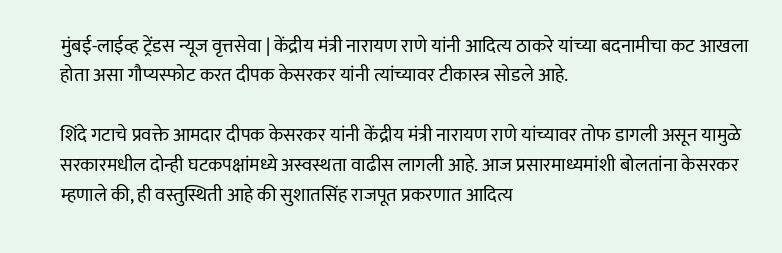मुंबई-लाईव्ह ट्रेंडस न्यूज वृत्तसेवा | केंद्रीय मंत्री नारायण राणे यांनी आदित्य ठाकरे यांच्या बदनामीचा कट आखला होता असा गौप्यस्फोट करत दीपक केसरकर यांनी त्यांच्यावर टीकास्त्र सोडले आहे.

शिंदे गटाचे प्रवक्ते आमदार दीपक केसरकर यांनी केंद्रीय मंत्री नारायण राणे यांच्यावर तोफ डागली असून यामुळे सरकारमधील दोन्ही घटकपक्षांमध्ये अस्वस्थता वाढीस लागली आहे. आज प्रसारमाध्यमांशी बोलतांना केसरकर म्हणाले की, ही वस्तुस्थिती आहे की सुशातसिंह राजपूत प्रकरणात आदित्य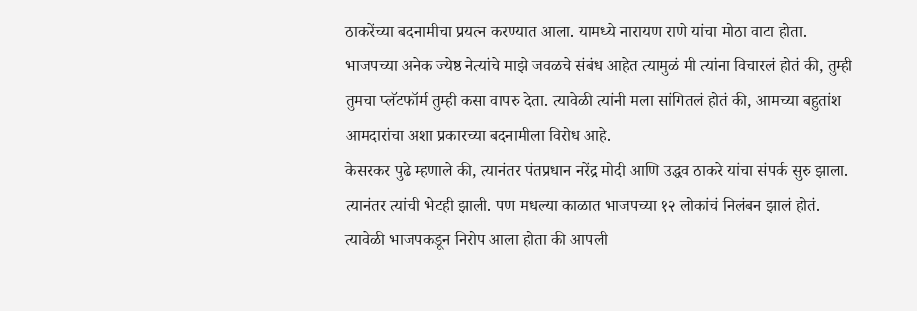ठाकरेंच्या बदनामीचा प्रयत्न करण्यात आला. यामध्ये नारायण राणे यांचा मोठा वाटा होता. भाजपच्या अनेक ज्येष्ठ नेत्यांचे माझे जवळचे संबंध आहेत त्यामुळं मी त्यांना विचारलं होतं की, तुम्ही तुमचा प्लॅटफॉर्म तुम्ही कसा वापरु देता. त्यावेळी त्यांनी मला सांगितलं होतं की, आमच्या बहुतांश आमदारांचा अशा प्रकारच्या बदनामीला विरोध आहे.
केसरकर पुढे म्हणाले की, त्यानंतर पंतप्रधान नरेंद्र मोदी आणि उद्धव ठाकरे यांचा संपर्क सुरु झाला. त्यानंतर त्यांची भेटही झाली. पण मधल्या काळात भाजपच्या १२ लोकांचं निलंबन झालं होतं. त्यावेळी भाजपकडून निरोप आला होता की आपली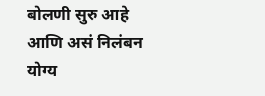बोलणी सुरु आहे आणि असं निलंबन योग्य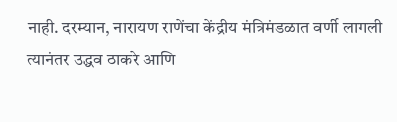नाही. दरम्यान, नारायण राणेंचा केंद्रीय मंत्रिमंडळात वर्णी लागली त्यानंतर उद्धव ठाकरे आणि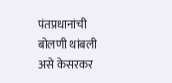पंतप्रधानांची बोलणी थांबली असे केसरकर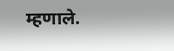म्हणाले.